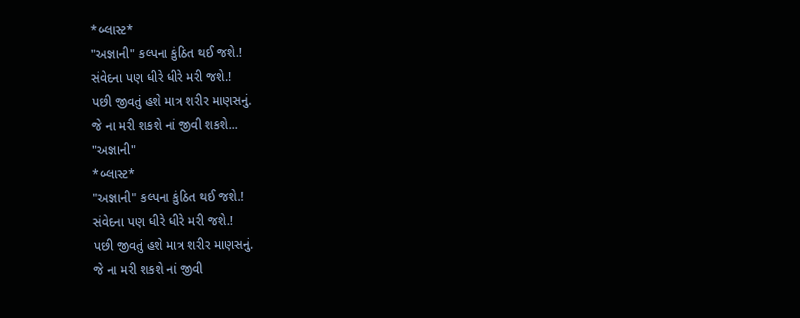*બ્લાસ્ટ*
"અજ્ઞાની" કલ્પના કુંઠિત થઈ જશે.!
સંવેદના પણ ધીરે ધીરે મરી જશે.!
પછી જીવતું હશે માત્ર શરીર માણસનું.
જે ના મરી શકશે નાં જીવી શકશે...
"અજ્ઞાની"
*બ્લાસ્ટ*
"અજ્ઞાની" કલ્પના કુંઠિત થઈ જશે.!
સંવેદના પણ ધીરે ધીરે મરી જશે.!
પછી જીવતું હશે માત્ર શરીર માણસનું.
જે ના મરી શકશે નાં જીવી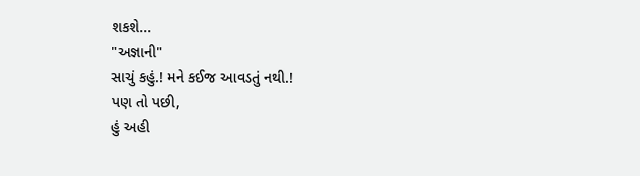શકશે...
"અજ્ઞાની"
સાચું કહું.! મને કઈજ આવડતું નથી.!
પણ તો પછી,
હું અહી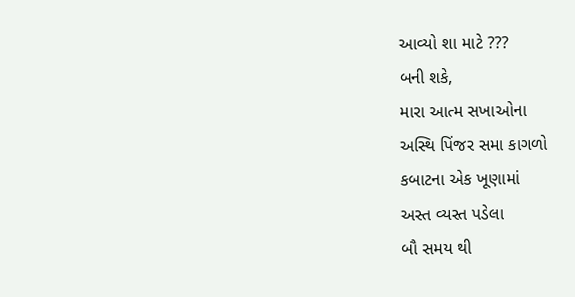આવ્યો શા માટે ???
બની શકે,
મારા આત્મ સખાઓના
અસ્થિ પિંજર સમા કાગળો
કબાટના એક ખૂણામાં
અસ્ત વ્યસ્ત પડેલા
બૌ સમય થી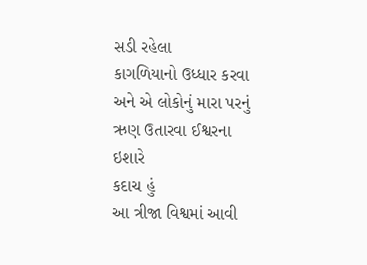સડી રહેલા
કાગળિયાનો ઉધ્ધાર કરવા
અને એ લોકોનું મારા પરનું
ઋણ ઉતારવા ઈશ્વરના ઇશારે
કદાચ હું
આ ત્રીજા વિશ્વમાં આવી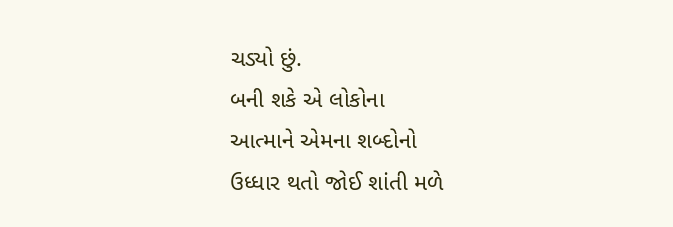ચડ્યો છું.
બની શકે એ લોકોના
આત્માને એમના શબ્દોનો
ઉધ્ધાર થતો જોઈ શાંતી મળે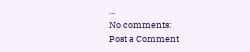...
No comments:
Post a Comment